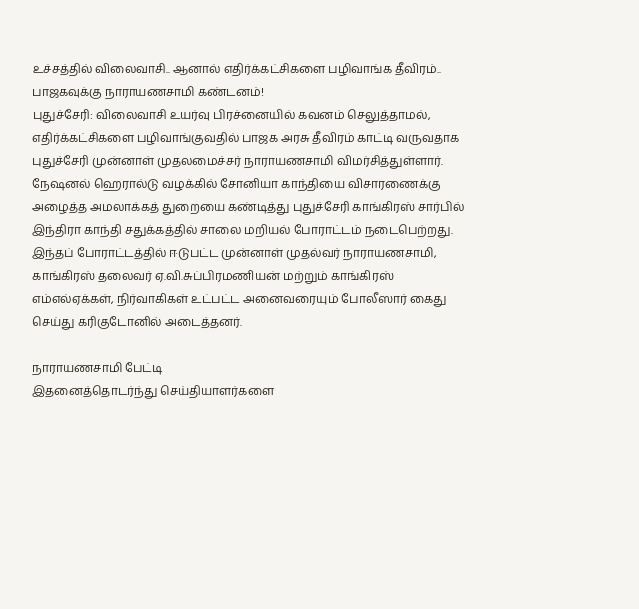உச்சத்தில் விலைவாசி.. ஆனால் எதிர்க்கட்சிகளை பழிவாங்க தீவிரம்.. பாஜகவுக்கு நாராயணசாமி கண்டனம்!
புதுச்சேரி: விலைவாசி உயர்வு பிரச்னையில் கவனம் செலுத்தாமல், எதிர்க்கட்சிகளை பழிவாங்குவதில் பாஜக அரசு தீவிரம் காட்டி வருவதாக புதுச்சேரி முன்னாள் முதலமைச்சர் நாராயணசாமி விமர்சித்துள்ளார்.
நேஷனல் ஹெரால்டு வழக்கில் சோனியா காந்தியை விசாரணைக்கு அழைத்த அமலாக்கத் துறையை கண்டித்து புதுச்சேரி காங்கிரஸ் சார்பில் இந்திரா காந்தி சதுக்கத்தில் சாலை மறியல் போராட்டம் நடைபெற்றது. இந்தப் போராட்டத்தில் ஈடுபட்ட முன்னாள் முதல்வர் நாராயணசாமி, காங்கிரஸ் தலைவர் ஏ.வி.சுப்பிரமணியன் மற்றும் காங்கிரஸ் எம்எல்ஏக்கள், நிர்வாகிகள் உட்பட்ட அனைவரையும் போலீஸார் கைது செய்து கரிகுடோனில் அடைத்தனர்.

நாராயணசாமி பேட்டி
இதனைத்தொடர்ந்து செய்தியாளர்களை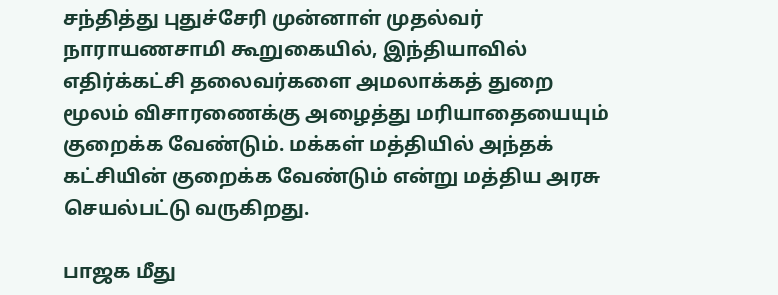சந்தித்து புதுச்சேரி முன்னாள் முதல்வர் நாராயணசாமி கூறுகையில், இந்தியாவில் எதிர்க்கட்சி தலைவர்களை அமலாக்கத் துறை மூலம் விசாரணைக்கு அழைத்து மரியாதையையும் குறைக்க வேண்டும். மக்கள் மத்தியில் அந்தக் கட்சியின் குறைக்க வேண்டும் என்று மத்திய அரசு செயல்பட்டு வருகிறது.

பாஜக மீது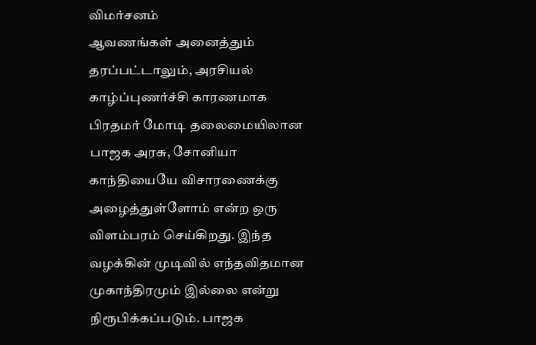விமர்சனம்
ஆவணங்கள் அனைத்தும் தரப்பட்டாலும், அரசியல் காழ்ப்புணர்ச்சி காரணமாக பிரதமர் மோடி தலைமையிலான பாஜக அரசு, சோனியா காந்தியையே விசாரணைக்கு அழைத்துள்ளோம் என்ற ஒரு விளம்பரம் செய்கிறது. இந்த வழக்கின் முடிவில் எந்தவிதமான முகாந்திரமும் இல்லை என்று நிரூபிக்கப்படும். பாஜக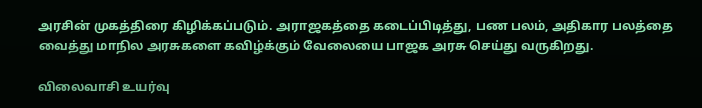அரசின் முகத்திரை கிழிக்கப்படும். அராஜகத்தை கடைப்பிடித்து, பண பலம், அதிகார பலத்தை வைத்து மாநில அரசுகளை கவிழ்க்கும் வேலையை பாஜக அரசு செய்து வருகிறது.

விலைவாசி உயர்வு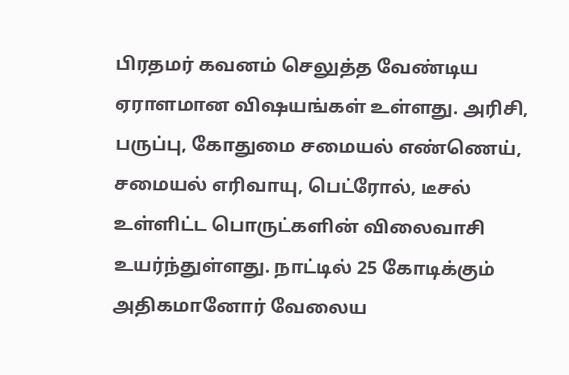பிரதமர் கவனம் செலுத்த வேண்டிய ஏராளமான விஷயங்கள் உள்ளது. அரிசி, பருப்பு, கோதுமை சமையல் எண்ணெய், சமையல் எரிவாயு, பெட்ரோல், டீசல் உள்ளிட்ட பொருட்களின் விலைவாசி உயர்ந்துள்ளது. நாட்டில் 25 கோடிக்கும் அதிகமானோர் வேலைய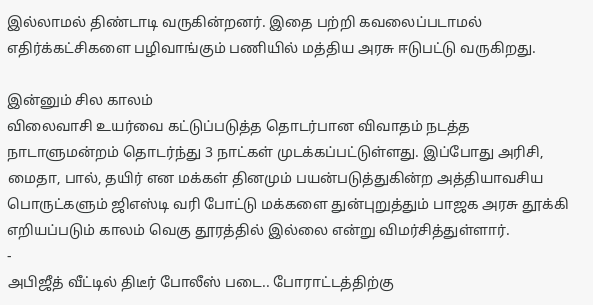இல்லாமல் திண்டாடி வருகின்றனர். இதை பற்றி கவலைப்படாமல் எதிர்க்கட்சிகளை பழிவாங்கும் பணியில் மத்திய அரசு ஈடுபட்டு வருகிறது.

இன்னும் சில காலம்
விலைவாசி உயர்வை கட்டுப்படுத்த தொடர்பான விவாதம் நடத்த நாடாளுமன்றம் தொடர்ந்து 3 நாட்கள் முடக்கப்பட்டுள்ளது. இப்போது அரிசி, மைதா, பால், தயிர் என மக்கள் தினமும் பயன்படுத்துகின்ற அத்தியாவசிய பொருட்களும் ஜிஎஸ்டி வரி போட்டு மக்களை துன்புறுத்தும் பாஜக அரசு தூக்கி எறியப்படும் காலம் வெகு தூரத்தில் இல்லை என்று விமர்சித்துள்ளார்.
-
அபிஜீத் வீட்டில் திடீர் போலீஸ் படை.. போராட்டத்திற்கு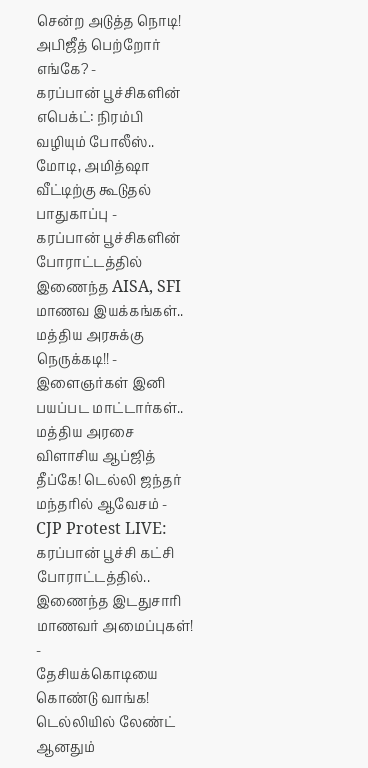சென்ற அடுத்த நொடி! அபிஜீத் பெற்றோர் எங்கே? -
கரப்பான் பூச்சிகளின் எபெக்ட்: நிரம்பி வழியும் போலீஸ்.. மோடி, அமித்ஷா வீட்டிற்கு கூடுதல் பாதுகாப்பு -
கரப்பான் பூச்சிகளின் போராட்டத்தில் இணைந்த AISA, SFI மாணவ இயக்கங்கள்.. மத்திய அரசுக்கு நெருக்கடி!! -
இளைஞர்கள் இனி பயப்பட மாட்டார்கள்.. மத்திய அரசை விளாசிய ஆப்ஜித் தீப்கே! டெல்லி ஜந்தர் மந்தரில் ஆவேசம் -
CJP Protest LIVE: கரப்பான் பூச்சி கட்சி போராட்டத்தில்.. இணைந்த இடதுசாரி மாணவர் அமைப்புகள்! -
தேசியக்கொடியை கொண்டு வாங்க! டெல்லியில் லேண்ட் ஆனதும்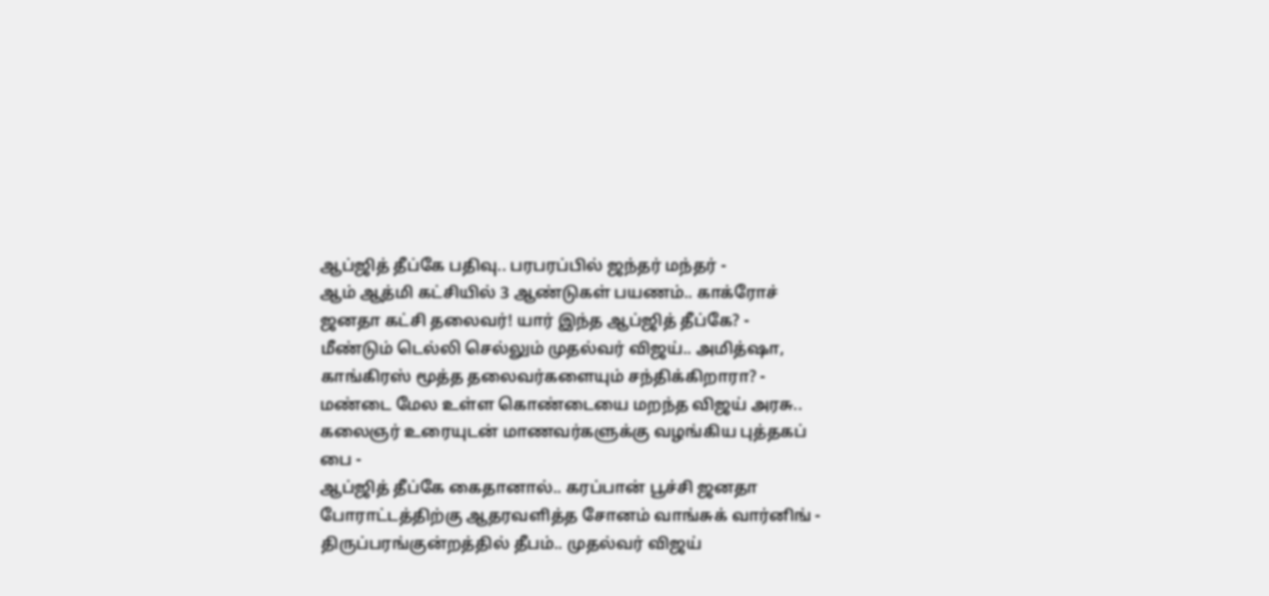ஆப்ஜித் தீப்கே பதிவு.. பரபரப்பில் ஜந்தர் மந்தர் -
ஆம் ஆத்மி கட்சியில் 3 ஆண்டுகள் பயணம்.. காக்ரோச் ஜனதா கட்சி தலைவர்! யார் இந்த ஆப்ஜித் தீப்கே? -
மீண்டும் டெல்லி செல்லும் முதல்வர் விஜய்.. அமித்ஷா, காங்கிரஸ் மூத்த தலைவர்களையும் சந்திக்கிறாரா? -
மண்டை மேல உள்ள கொண்டையை மறந்த விஜய் அரசு.. கலைஞர் உரையுடன் மாணவர்களுக்கு வழங்கிய புத்தகப் பை -
ஆப்ஜித் தீப்கே கைதானால்.. கரப்பான் பூச்சி ஜனதா போராட்டத்திற்கு ஆதரவளித்த சோனம் வாங்சுக் வார்னிங் -
திருப்பரங்குன்றத்தில் தீபம்.. முதல்வர் விஜய்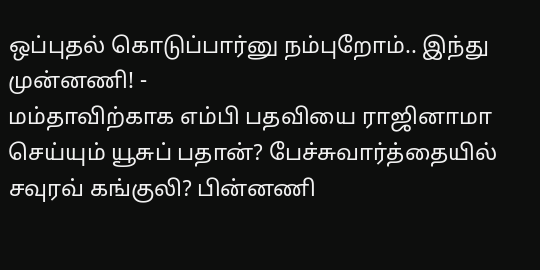ஒப்புதல் கொடுப்பார்னு நம்புறோம்.. இந்து முன்னணி! -
மம்தாவிற்காக எம்பி பதவியை ராஜினாமா செய்யும் யூசுப் பதான்? பேச்சுவார்த்தையில் சவுரவ் கங்குலி? பின்னணி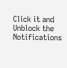Click it and Unblock the Notifications